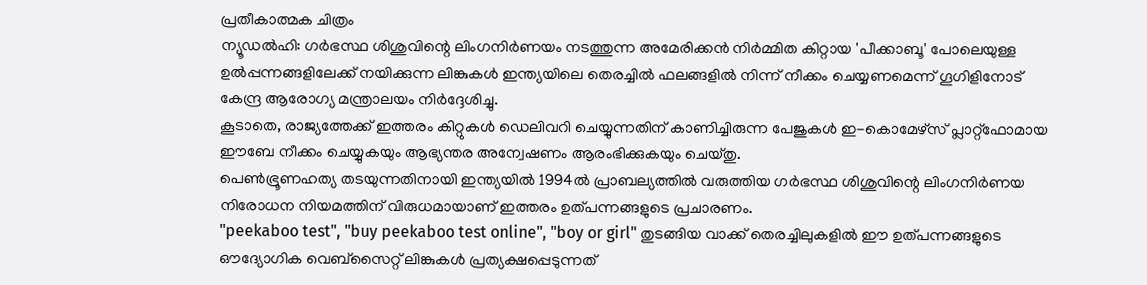പ്രതീകാത്മക ചിത്രം
ന്യൂഡൽഹി: ഗർഭസ്ഥ ശിശുവിന്റെ ലിംഗനിർണയം നടത്തുന്ന അമേരിക്കൻ നിർമ്മിത കിറ്റായ 'പീക്കാബൂ' പോലെയുള്ള ഉൽപ്പന്നങ്ങളിലേക്ക് നയിക്കുന്ന ലിങ്കുകൾ ഇന്ത്യയിലെ തെരച്ചിൽ ഫലങ്ങളിൽ നിന്ന് നീക്കം ചെയ്യണമെന്ന് ഗൂഗിളിനോട് കേന്ദ്ര ആരോഗ്യ മന്ത്രാലയം നിർദ്ദേശിച്ചു.
കൂടാതെ, രാജ്യത്തേക്ക് ഇത്തരം കിറ്റുകൾ ഡെലിവറി ചെയ്യുന്നതിന് കാണിച്ചിരുന്ന പേജുകൾ ഇ-കൊമേഴ്സ് പ്ലാറ്റ്ഫോമായ ഈബേ നീക്കം ചെയ്യുകയും ആഭ്യന്തര അന്വേഷണം ആരംഭിക്കുകയും ചെയ്തു.
പെൺഭ്രൂണഹത്യ തടയുന്നതിനായി ഇന്ത്യയിൽ 1994ൽ പ്രാബല്യത്തിൽ വരുത്തിയ ഗർഭസ്ഥ ശിശുവിന്റെ ലിംഗനിർണയ നിരോധന നിയമത്തിന് വിരുധമായാണ് ഇത്തരം ഉത്പന്നങ്ങളുടെ പ്രചാരണം.
"peekaboo test", "buy peekaboo test online", "boy or girl" തുടങ്ങിയ വാക്ക് തെരച്ചിലുകളിൽ ഈ ഉത്പന്നങ്ങളുടെ ഔദ്യോഗിക വെബ്സൈറ്റ് ലിങ്കുകൾ പ്രത്യക്ഷപ്പെടുന്നത്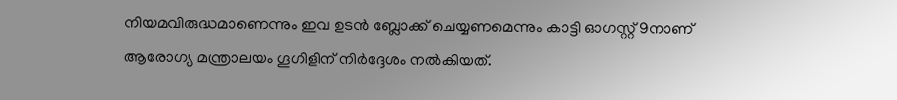നിയമവിരുദ്ധമാണെന്നും ഇവ ഉടൻ ബ്ലോക്ക് ചെയ്യണമെന്നും കാട്ടി ഓഗസ്റ്റ് 9നാണ് ആരോഗ്യ മന്ത്രാലയം ഗൂഗിളിന് നിർദ്ദേശം നൽകിയത്.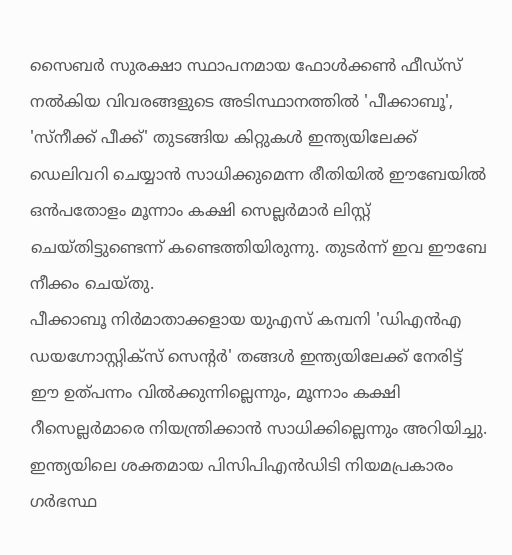സൈബർ സുരക്ഷാ സ്ഥാപനമായ ഫോൾക്കൺ ഫീഡ്സ് നൽകിയ വിവരങ്ങളുടെ അടിസ്ഥാനത്തിൽ 'പീക്കാബൂ', 'സ്നീക്ക് പീക്ക്' തുടങ്ങിയ കിറ്റുകൾ ഇന്ത്യയിലേക്ക് ഡെലിവറി ചെയ്യാൻ സാധിക്കുമെന്ന രീതിയിൽ ഈബേയിൽ ഒൻപതോളം മൂന്നാം കക്ഷി സെല്ലർമാർ ലിസ്റ്റ് ചെയ്തിട്ടുണ്ടെന്ന് കണ്ടെത്തിയിരുന്നു. തുടർന്ന് ഇവ ഈബേ നീക്കം ചെയ്തു.
പീക്കാബൂ നിർമാതാക്കളായ യുഎസ് കമ്പനി 'ഡിഎൻഎ ഡയഗ്നോസ്റ്റിക്സ് സെന്റർ' തങ്ങൾ ഇന്ത്യയിലേക്ക് നേരിട്ട് ഈ ഉത്പന്നം വിൽക്കുന്നില്ലെന്നും, മൂന്നാം കക്ഷി റീസെല്ലർമാരെ നിയന്ത്രിക്കാൻ സാധിക്കില്ലെന്നും അറിയിച്ചു.
ഇന്ത്യയിലെ ശക്തമായ പിസിപിഎൻഡിടി നിയമപ്രകാരം ഗർഭസ്ഥ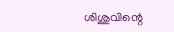ശിശുവിന്റെ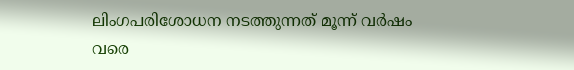ലിംഗപരിശോധന നടത്തുന്നത് മൂന്ന് വർഷം വരെ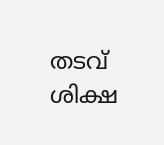തടവ് ശിക്ഷ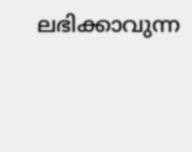ലഭിക്കാവുന്ന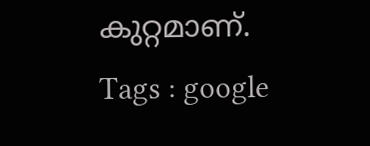കുറ്റമാണ്.
Tags : google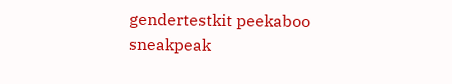gendertestkit peekaboo sneakpeak